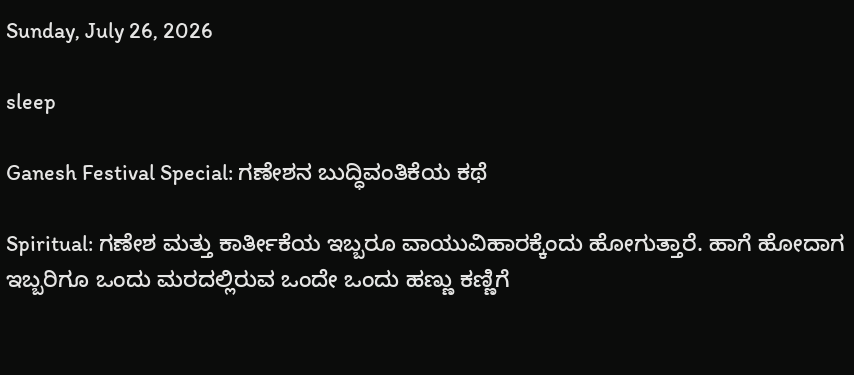Sunday, July 26, 2026

sleep

Ganesh Festival Special: ಗಣೇಶನ ಬುದ್ಧಿವಂತಿಕೆಯ ಕಥೆ

Spiritual: ಗಣೇಶ ಮತ್ತು ಕಾರ್ತೀಕೆಯ ಇಬ್ಬರೂ ವಾಯುವಿಹಾರಕ್ಕೆಂದು ಹೋಗುತ್ತಾರೆ. ಹಾಗೆ ಹೋದಾಗ ಇಬ್ಬರಿಗೂ ಒಂದು ಮರದಲ್ಲಿರುವ ಒಂದೇ ಒಂದು ಹಣ್ಣು ಕಣ್ಣಿಗೆ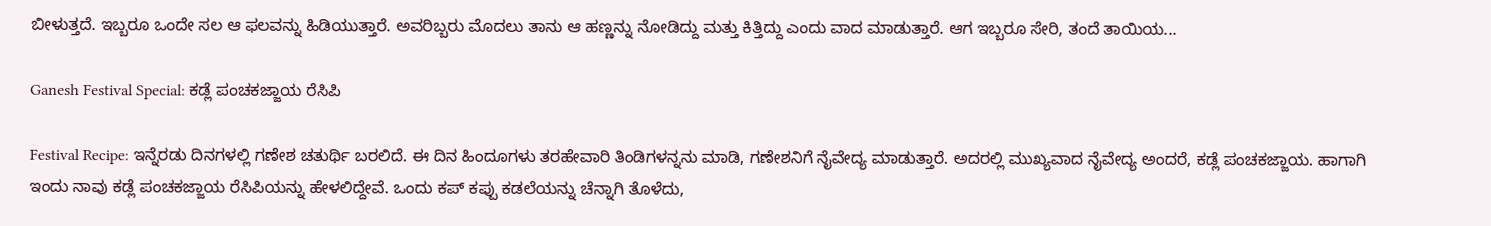ಬೀಳುತ್ತದೆ. ಇಬ್ಬರೂ ಒಂದೇ ಸಲ ಆ ಫಲವನ್ನು ಹಿಡಿಯುತ್ತಾರೆ. ಅವರಿಬ್ಬರು ಮೊದಲು ತಾನು ಆ ಹಣ್ಣನ್ನು ನೋಡಿದ್ದು ಮತ್ತು ಕಿತ್ತಿದ್ದು ಎಂದು ವಾದ ಮಾಡುತ್ತಾರೆ. ಆಗ ಇಬ್ಬರೂ ಸೇರಿ, ತಂದೆ ತಾಯಿಯ...

Ganesh Festival Special: ಕಡ್ಲೆ ಪಂಚಕಜ್ಜಾಯ ರೆಸಿಪಿ

Festival Recipe: ಇನ್ನೆರಡು ದಿನಗಳಲ್ಲಿ ಗಣೇಶ ಚತುರ್ಥಿ ಬರಲಿದೆ. ಈ ದಿನ ಹಿಂದೂಗಳು ತರಹೇವಾರಿ ತಿಂಡಿಗಳನ್ನನು ಮಾಡಿ, ಗಣೇಶನಿಗೆ ನೈವೇದ್ಯ ಮಾಡುತ್ತಾರೆ. ಅದರಲ್ಲಿ ಮುಖ್ಯವಾದ ನೈವೇದ್ಯ ಅಂದರೆ, ಕಡ್ಲೆ ಪಂಚಕಜ್ಜಾಯ. ಹಾಗಾಗಿ ಇಂದು ನಾವು ಕಡ್ಲೆ ಪಂಚಕಜ್ಜಾಯ ರೆಸಿಪಿಯನ್ನು ಹೇಳಲಿದ್ದೇವೆ. ಒಂದು ಕಪ್ ಕಪ್ಪು ಕಡಲೆಯನ್ನು ಚೆನ್ನಾಗಿ ತೊಳೆದು,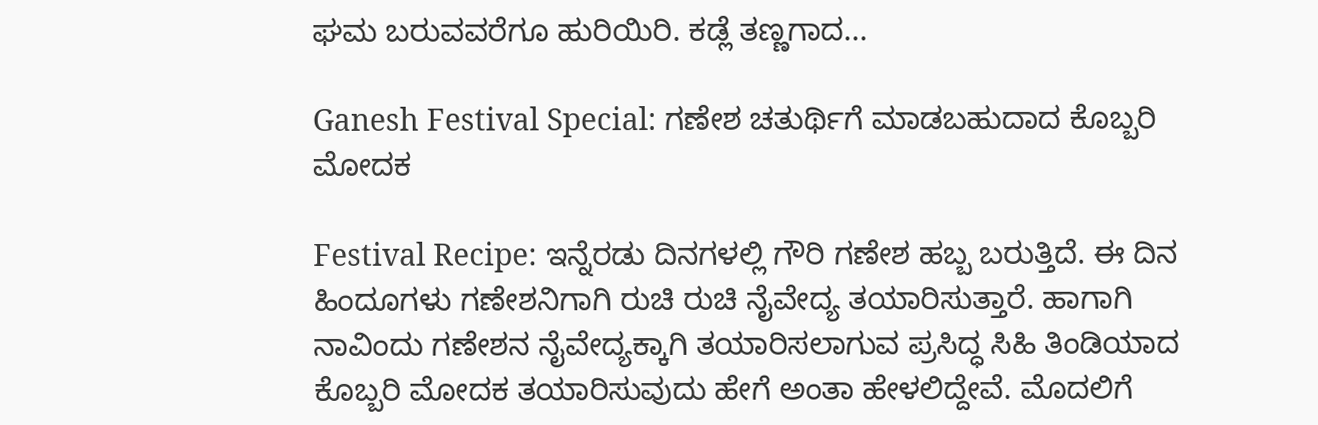ಘಮ ಬರುವವರೆಗೂ ಹುರಿಯಿರಿ. ಕಡ್ಲೆ ತಣ್ಣಗಾದ...

Ganesh Festival Special: ಗಣೇಶ ಚತುರ್ಥಿಗೆ ಮಾಡಬಹುದಾದ ಕೊಬ್ಬರಿ ಮೋದಕ

Festival Recipe: ಇನ್ನೆರಡು ದಿನಗಳಲ್ಲಿ ಗೌರಿ ಗಣೇಶ ಹಬ್ಬ ಬರುತ್ತಿದೆ. ಈ ದಿನ ಹಿಂದೂಗಳು ಗಣೇಶನಿಗಾಗಿ ರುಚಿ ರುಚಿ ನೈವೇದ್ಯ ತಯಾರಿಸುತ್ತಾರೆ. ಹಾಗಾಗಿ ನಾವಿಂದು ಗಣೇಶನ ನೈವೇದ್ಯಕ್ಕಾಗಿ ತಯಾರಿಸಲಾಗುವ ಪ್ರಸಿದ್ಧ ಸಿಹಿ ತಿಂಡಿಯಾದ ಕೊಬ್ಬರಿ ಮೋದಕ ತಯಾರಿಸುವುದು ಹೇಗೆ ಅಂತಾ ಹೇಳಲಿದ್ದೇವೆ. ಮೊದಲಿಗೆ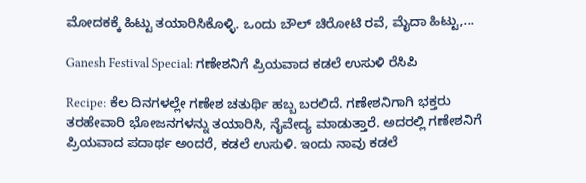ಮೋದಕಕ್ಕೆ ಹಿಟ್ಟು ತಯಾರಿಸಿಕೊಳ್ಳಿ. ಒಂದು ಬೌಲ್ ಚಿರೋಟಿ ರವೆ, ಮೈದಾ ಹಿಟ್ಟು,...

Ganesh Festival Special: ಗಣೇಶನಿಗೆ ಪ್ರಿಯವಾದ ಕಡಲೆ ಉಸುಳಿ ರೆಸಿಪಿ

Recipe: ಕೆಲ ದಿನಗಳಲ್ಲೇ ಗಣೇಶ ಚತುರ್ಥಿ ಹಬ್ಬ ಬರಲಿದೆ. ಗಣೇಶನಿಗಾಗಿ ಭಕ್ತರು ತರಹೇವಾರಿ ಭೋಜನಗಳನ್ನು ತಯಾರಿಸಿ, ನೈವೇದ್ಯ ಮಾಡುತ್ತಾರೆ. ಅದರಲ್ಲಿ ಗಣೇಶನಿಗೆ ಪ್ರಿಯವಾದ ಪದಾರ್ಥ ಅಂದರೆ, ಕಡಲೆ ಉಸುಳಿ. ಇಂದು ನಾವು ಕಡಲೆ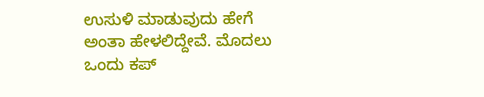ಉಸುಳಿ ಮಾಡುವುದು ಹೇಗೆ ಅಂತಾ ಹೇಳಲಿದ್ದೇವೆ. ಮೊದಲು ಒಂದು ಕಪ್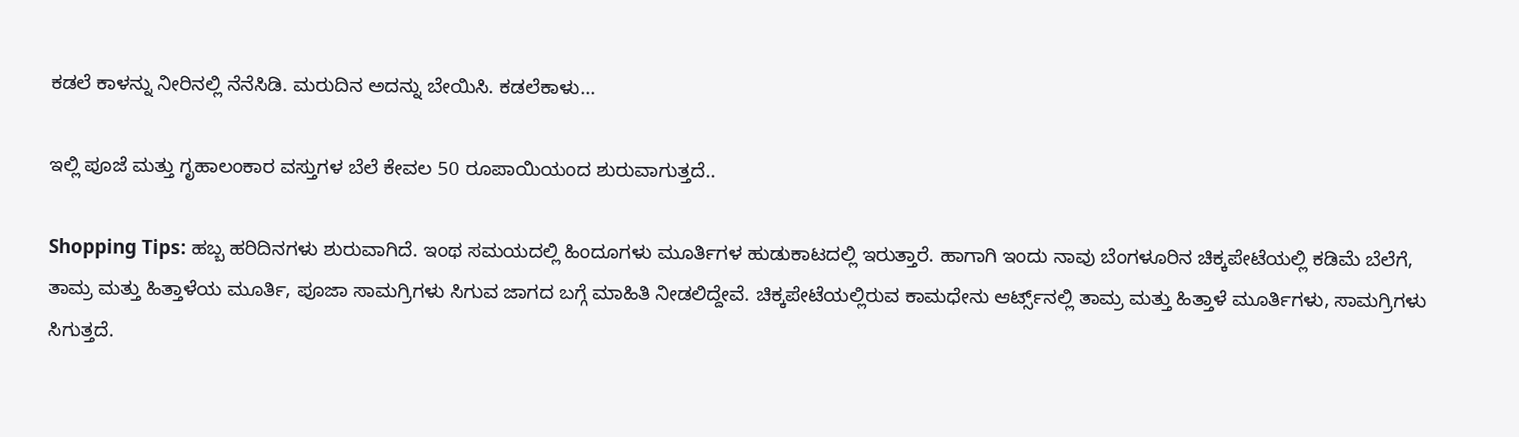ಕಡಲೆ ಕಾಳನ್ನು ನೀರಿನಲ್ಲಿ ನೆನೆಸಿಡಿ. ಮರುದಿನ ಅದನ್ನು ಬೇಯಿಸಿ. ಕಡಲೆಕಾಳು...

ಇಲ್ಲಿ ಪೂಜೆ ಮತ್ತು ಗೃಹಾಲಂಕಾರ ವಸ್ತುಗಳ ಬೆಲೆ ಕೇವಲ 50 ರೂಪಾಯಿಯಂದ ಶುರುವಾಗುತ್ತದೆ..

Shopping Tips: ಹಬ್ಬ ಹರಿದಿನಗಳು ಶುರುವಾಗಿದೆ. ಇಂಥ ಸಮಯದಲ್ಲಿ ಹಿಂದೂಗಳು ಮೂರ್ತಿಗಳ ಹುಡುಕಾಟದಲ್ಲಿ ಇರುತ್ತಾರೆ. ಹಾಗಾಗಿ ಇಂದು ನಾವು ಬೆಂಗಳೂರಿನ ಚಿಕ್ಕಪೇಟೆಯಲ್ಲಿ ಕಡಿಮೆ ಬೆಲೆಗೆ, ತಾಮ್ರ ಮತ್ತು ಹಿತ್ತಾಳೆಯ ಮೂರ್ತಿ, ಪೂಜಾ ಸಾಮಗ್ರಿಗಳು ಸಿಗುವ ಜಾಗದ ಬಗ್ಗೆ ಮಾಹಿತಿ ನೀಡಲಿದ್ದೇವೆ. ಚಿಕ್ಕಪೇಟೆಯಲ್ಲಿರುವ ಕಾಮಧೇನು ಆರ್ಟ್ಸ್‌ನಲ್ಲಿ ತಾಮ್ರ ಮತ್ತು ಹಿತ್ತಾಳೆ ಮೂರ್ತಿಗಳು, ಸಾಮಗ್ರಿಗಳು ಸಿಗುತ್ತದೆ.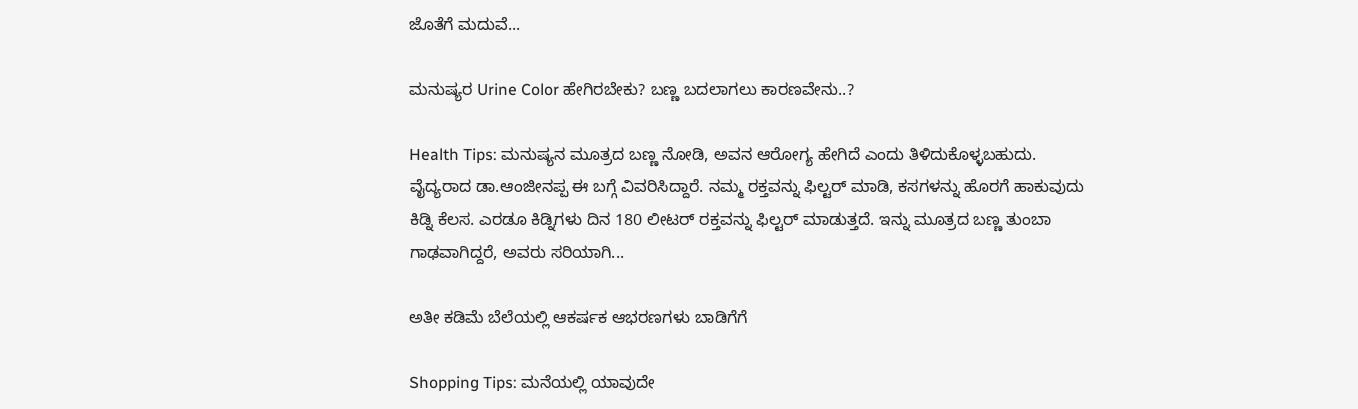ಜೊತೆಗೆ ಮದುವೆ...

ಮನುಷ್ಯರ Urine Color ಹೇಗಿರಬೇಕು? ಬಣ್ಣ ಬದಲಾಗಲು ಕಾರಣವೇನು..?

Health Tips: ಮನುಷ್ಯನ ಮೂತ್ರದ ಬಣ್ಣ ನೋಡಿ, ಅವನ ಆರೋಗ್ಯ ಹೇಗಿದೆ ಎಂದು ತಿಳಿದುಕೊಳ್ಳಬಹುದು. ವೈದ್ಯರಾದ ಡಾ.ಆಂಜೀನಪ್ಪ ಈ ಬಗ್ಗೆ ವಿವರಿಸಿದ್ದಾರೆ. ನಮ್ಮ ರಕ್ತವನ್ನು ಫಿಲ್ಟರ್ ಮಾಡಿ, ಕಸಗಳನ್ನು ಹೊರಗೆ ಹಾಕುವುದು ಕಿಡ್ನಿ ಕೆಲಸ. ಎರಡೂ ಕಿಡ್ನಿಗಳು ದಿನ 180 ಲೀಟರ್ ರಕ್ತವನ್ನು ಫಿಲ್ಟರ್‌ ಮಾಡುತ್ತದೆ. ಇನ್ನು ಮೂತ್ರದ ಬಣ್ಣ ತುಂಬಾ ಗಾಢವಾಗಿದ್ದರೆ, ಅವರು ಸರಿಯಾಗಿ...

ಅತೀ ಕಡಿಮೆ ಬೆಲೆಯಲ್ಲಿ ಆಕರ್ಷಕ ಆಭರಣಗಳು ಬಾಡಿಗೆಗೆ

Shopping Tips: ಮನೆಯಲ್ಲಿ ಯಾವುದೇ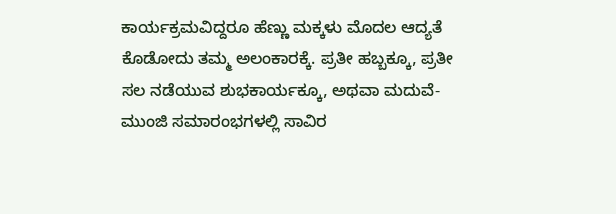ಕಾರ್ಯಕ್ರಮವಿದ್ದರೂ ಹೆಣ್ಣು ಮಕ್ಕಳು ಮೊದಲ ಆದ್ಯತೆ ಕೊಡೋದು ತಮ್ಮ ಅಲಂಕಾರಕ್ಕೆ. ಪ್ರತೀ ಹಬ್ಬಕ್ಕೂ, ಪ್ರತೀ ಸಲ ನಡೆಯುವ ಶುಭಕಾರ್ಯಕ್ಕೂ, ಅಥವಾ ಮದುವೆ-ಮುಂಜಿ ಸಮಾರಂಭಗಳಲ್ಲಿ ಸಾವಿರ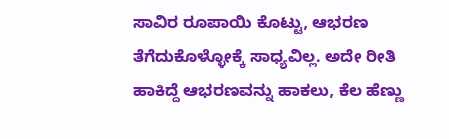ಸಾವಿರ ರೂಪಾಯಿ ಕೊಟ್ಟು, ಆಭರಣ ತೆಗೆದುಕೊಳ್ಳೋಕ್ಕೆ ಸಾಧ್ಯವಿಲ್ಲ. ಅದೇ ರೀತಿ ಹಾಕಿದ್ದೆ ಆಭರಣವನ್ನು ಹಾಕಲು, ಕೆಲ ಹೆಣ್ಣು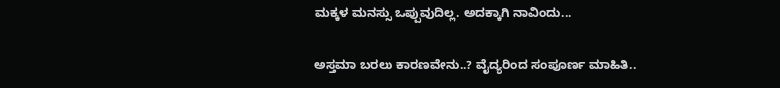ಮಕ್ಕಳ ಮನಸ್ಸು ಒಪ್ಪುವುದಿಲ್ಲ. ಅದಕ್ಕಾಗಿ ನಾವಿಂದು...

ಅಸ್ತಮಾ ಬರಲು ಕಾರಣವೇನು..? ವೈದ್ಯರಿಂದ ಸಂಪೂರ್ಣ ಮಾಹಿತಿ..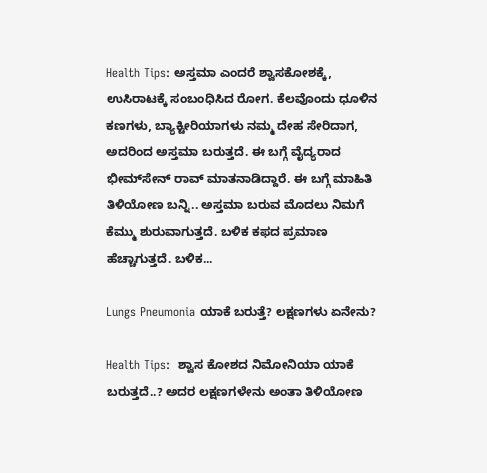Health Tips: ಅಸ್ತಮಾ ಎಂದರೆ ಶ್ವಾಸಕೋಶಕ್ಕೆ, ಉಸಿರಾಟಕ್ಕೆ ಸಂಬಂಧಿಸಿದ ರೋಗ. ಕೆಲವೊಂದು ಧೂಳಿನ ಕಣಗಳು, ಬ್ಯಾಕ್ಟೀರಿಯಾಗಳು ನಮ್ಮ ದೇಹ ಸೇರಿದಾಗ, ಅದರಿಂದ ಅಸ್ತಮಾ ಬರುತ್ತದೆ. ಈ ಬಗ್ಗೆ ವೈದ್ಯರಾದ ಭೀಮ್‌ಸೇನ್ ರಾವ್ ಮಾತನಾಡಿದ್ದಾರೆ. ಈ ಬಗ್ಗೆ ಮಾಹಿತಿ ತಿಳಿಯೋಣ ಬನ್ನಿ.. ಅಸ್ತಮಾ ಬರುವ ಮೊದಲು ನಿಮಗೆ ಕೆಮ್ಮು ಶುರುವಾಗುತ್ತದೆ. ಬಳಿಕ ಕಫದ ಪ್ರಮಾಣ ಹೆಚ್ಚಾಗುತ್ತದೆ. ಬಳಿಕ...

Lungs Pneumonia ಯಾಕೆ ಬರುತ್ತೆ? ಲಕ್ಷಣಗಳು ಏನೇನು?

Health Tips:  ಶ್ವಾಸ ಕೋಶದ ನಿಮೋನಿಯಾ ಯಾಕೆ ಬರುತ್ತದೆ..? ಅದರ ಲಕ್ಷಣಗಳೇನು ಅಂತಾ ತಿಳಿಯೋಣ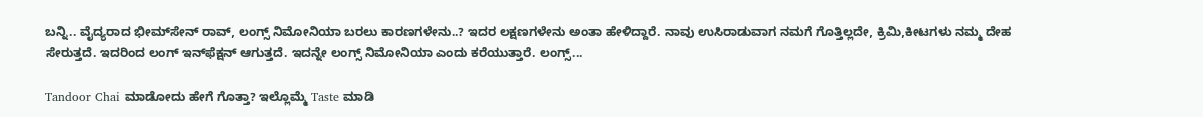ಬನ್ನಿ.. ವೈದ್ಯರಾದ ಭೀಮ್‌ಸೇನ್ ರಾವ್, ಲಂಗ್ಸ್ ನಿಮೋನಿಯಾ ಬರಲು ಕಾರಣಗಳೇನು..? ಇದರ ಲಕ್ಷಣಗಳೇನು ಅಂತಾ ಹೇಳಿದ್ದಾರೆ. ನಾವು ಉಸಿರಾಡುವಾಗ ನಮಗೆ ಗೊತ್ತಿಲ್ಲದೇ, ಕ್ರಿಮಿ,ಕೀಟಗಳು ನಮ್ಮ ದೇಹ ಸೇರುತ್ತದೆ. ಇದರಿಂದ ಲಂಗ್ ಇನ್‌ಫೆಕ್ಷನ್ ಆಗುತ್ತದೆ. ಇದನ್ನೇ ಲಂಗ್ಸ್ ನಿಮೋನಿಯಾ ಎಂದು ಕರೆಯುತ್ತಾರೆ. ಲಂಗ್ಸ್...

Tandoor Chai ಮಾಡೋದು ಹೇಗೆ ಗೊತ್ತಾ? ಇಲ್ಲೊಮ್ಮೆ Taste ಮಾಡಿ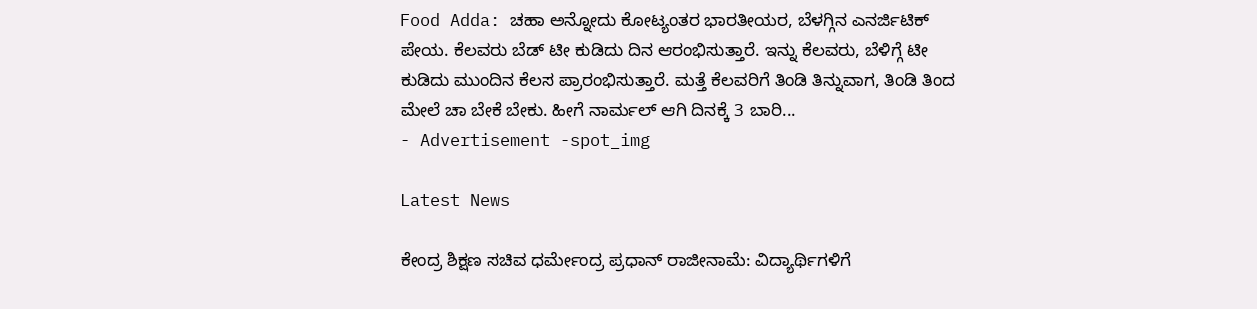Food Adda: ಚಹಾ ಅನ್ನೋದು ಕೋಟ್ಯಂತರ ಭಾರತೀಯರ, ಬೆಳಗ್ಗಿನ ಎನರ್ಜಿಟಿಕ್ ಪೇಯ. ಕೆಲವರು ಬೆಡ್ ಟೀ ಕುಡಿದು ದಿನ ಆರಂಭಿಸುತ್ತಾರೆ. ಇನ್ನು ಕೆಲವರು, ಬೆಳಿಗ್ಗೆ ಟೀ ಕುಡಿದು ಮುಂದಿನ ಕೆಲಸ ಪ್ರಾರಂಭಿಸುತ್ತಾರೆ. ಮತ್ತೆ ಕೆಲವರಿಗೆ ತಿಂಡಿ ತಿನ್ನುವಾಗ, ತಿಂಡಿ ತಿಂದ ಮೇಲೆ ಚಾ ಬೇಕೆ ಬೇಕು. ಹೀಗೆ ನಾರ್ಮಲ್ ಆಗಿ ದಿನಕ್ಕೆ 3 ಬಾರಿ...
- Advertisement -spot_img

Latest News

ಕೇಂದ್ರ ಶಿಕ್ಷಣ ಸಚಿವ ಧರ್ಮೇಂದ್ರ ಪ್ರಧಾನ್ ರಾಜೀನಾಮೆ: ವಿದ್ಯಾರ್ಥಿಗಳಿಗೆ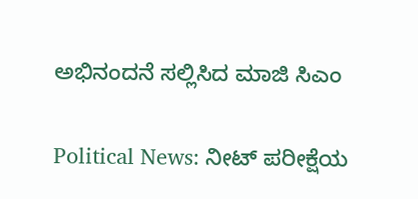ಅಭಿನಂದನೆ ಸಲ್ಲಿಸಿದ ಮಾಜಿ ಸಿಎಂ

Political News: ನೀಟ್ ಪರೀಕ್ಷೆಯ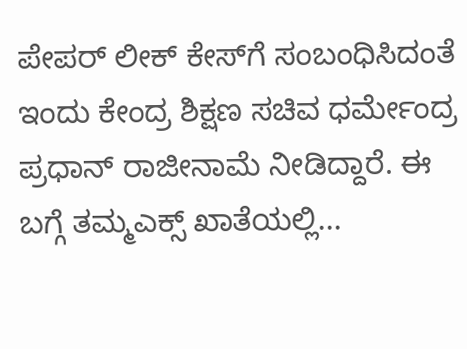ಪೇಪರ್ ಲೀಕ್ ಕೇಸ್‌ಗೆ ಸಂಬಂಧಿಸಿದಂತೆ ಇಂದು ಕೇಂದ್ರ ಶಿಕ್ಷಣ ಸಚಿವ ಧರ್ಮೇಂದ್ರ ಪ್ರಧಾನ್ ರಾಜೀನಾಮೆ ನೀಡಿದ್ದಾರೆ. ಈ ಬಗ್ಗೆ ತಮ್ಮಎಕ್ಸ್ ಖಾತೆಯಲ್ಲಿ...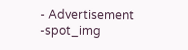- Advertisement -spot_img